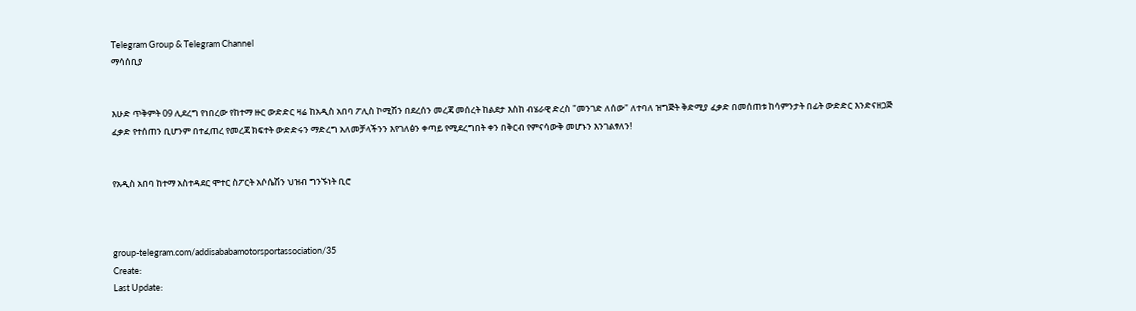Telegram Group & Telegram Channel
ማሳሰቢያ


እሁድ ጥቅምት 09 ሊደረግ የነበረው የከተማ ዙር ውድድር ዛሬ ከአዲስ አበባ ፖሊስ ኮሚሽን በደረሰን መረጃ መሰረት ከልደታ እስከ ብሄራዊ ድረስ "መንገድ ለሰው" ለተባለ ዝግጅት ቅድሚያ ፈቃድ በመሰጠቱ ከሳምንታት በፊት ውድድር እንድናዘጋጅ ፈቃድ የተሰጠን ቢሆንም በተፈጠረ የመረጃ ክፍተት ውድድሩን ማድረግ አለመቻላችንን እየገለፅን ቀጣይ የሚደረግበት ቀን በቅርብ የምናሳውቅ መሆኑን እንገልፃለን!


የአዲስ አበባ ከተማ አስተዳደር ሞተር ስፖርት አሶሴሽን ህዝብ ግንኙነት ቢሮ



group-telegram.com/addisababamotorsportassociation/35
Create:
Last Update: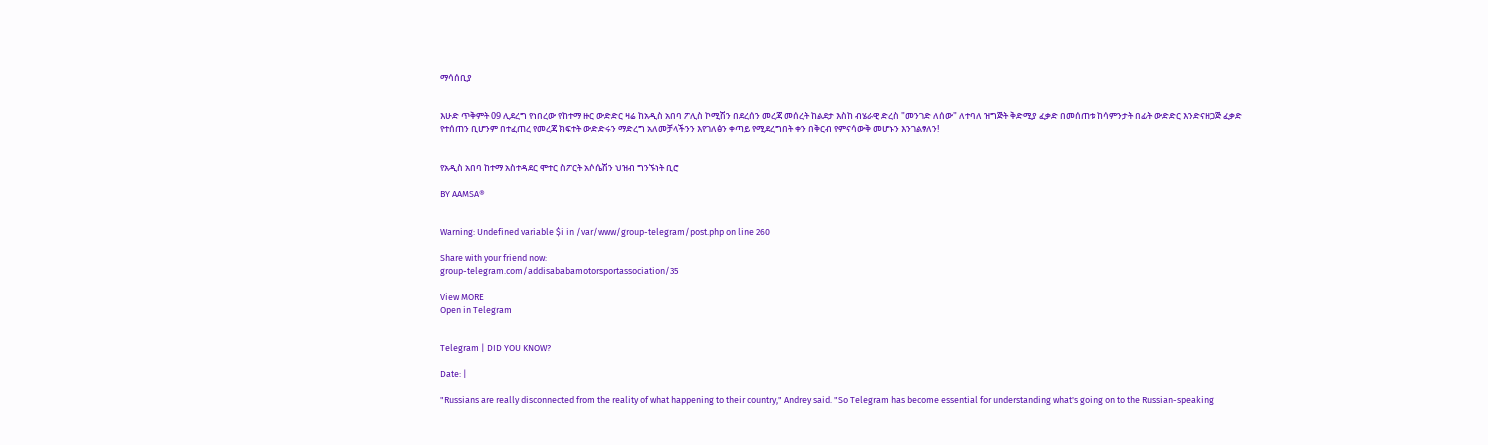ማሳሰቢያ


እሁድ ጥቅምት 09 ሊደረግ የነበረው የከተማ ዙር ውድድር ዛሬ ከአዲስ አበባ ፖሊስ ኮሚሽን በደረሰን መረጃ መሰረት ከልደታ እስከ ብሄራዊ ድረስ "መንገድ ለሰው" ለተባለ ዝግጅት ቅድሚያ ፈቃድ በመሰጠቱ ከሳምንታት በፊት ውድድር እንድናዘጋጅ ፈቃድ የተሰጠን ቢሆንም በተፈጠረ የመረጃ ክፍተት ውድድሩን ማድረግ አለመቻላችንን እየገለፅን ቀጣይ የሚደረግበት ቀን በቅርብ የምናሳውቅ መሆኑን እንገልፃለን!


የአዲስ አበባ ከተማ አስተዳደር ሞተር ስፖርት አሶሴሽን ህዝብ ግንኙነት ቢሮ

BY AAMSA®


Warning: Undefined variable $i in /var/www/group-telegram/post.php on line 260

Share with your friend now:
group-telegram.com/addisababamotorsportassociation/35

View MORE
Open in Telegram


Telegram | DID YOU KNOW?

Date: |

"Russians are really disconnected from the reality of what happening to their country," Andrey said. "So Telegram has become essential for understanding what's going on to the Russian-speaking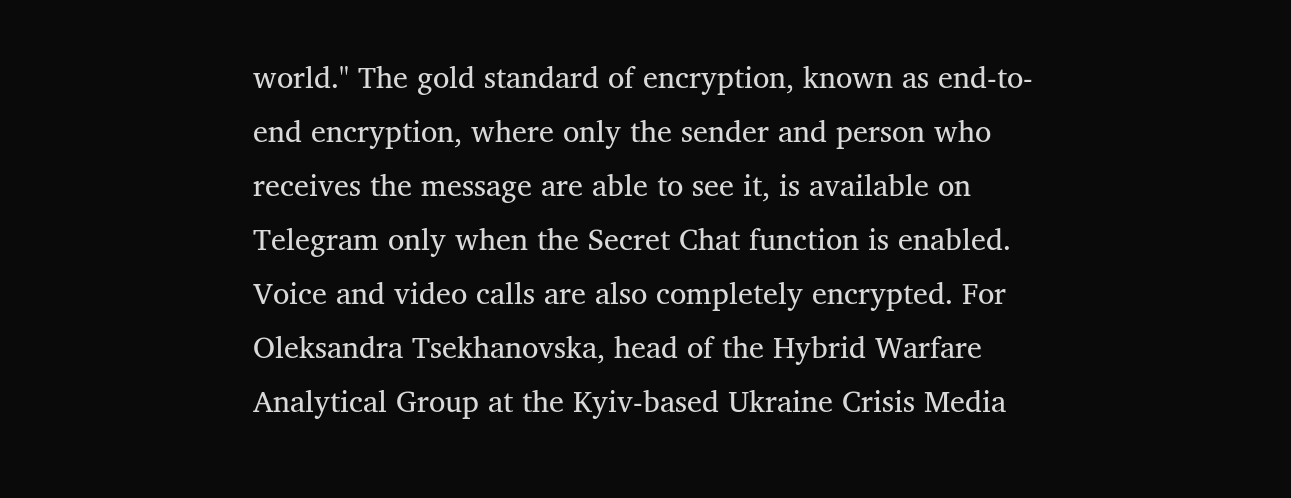world." The gold standard of encryption, known as end-to-end encryption, where only the sender and person who receives the message are able to see it, is available on Telegram only when the Secret Chat function is enabled. Voice and video calls are also completely encrypted. For Oleksandra Tsekhanovska, head of the Hybrid Warfare Analytical Group at the Kyiv-based Ukraine Crisis Media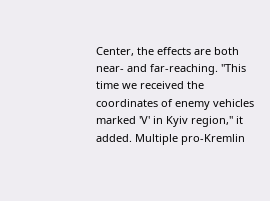Center, the effects are both near- and far-reaching. "This time we received the coordinates of enemy vehicles marked 'V' in Kyiv region," it added. Multiple pro-Kremlin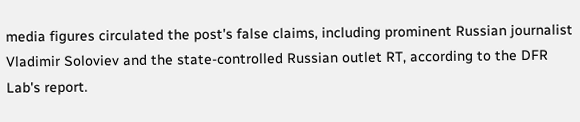media figures circulated the post's false claims, including prominent Russian journalist Vladimir Soloviev and the state-controlled Russian outlet RT, according to the DFR Lab's report.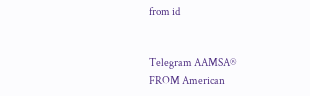from id


Telegram AAMSA®
FROM American